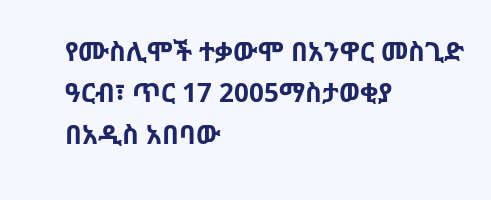የሙስሊሞች ተቃውሞ በአንዋር መስጊድ
ዓርብ፣ ጥር 17 2005ማስታወቂያ
በአዲስ አበባው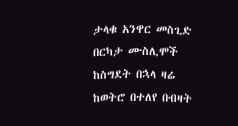ታላቁ አንዋር መስጊድ በርካታ ሙስሊሞች ከስግደት በኋላ ዛሬ ከወትሮ በተለየ በብዛት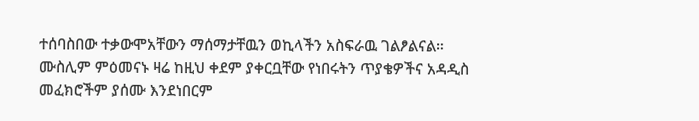ተሰባስበው ተቃውሞአቸውን ማሰማታቸዉን ወኪላችን አስፍራዉ ገልፆልናል። ሙስሊም ምዕመናኑ ዛሬ ከዚህ ቀደም ያቀርቧቸው የነበሩትን ጥያቄዎችና አዳዲስ መፈክሮችም ያሰሙ እንደነበርም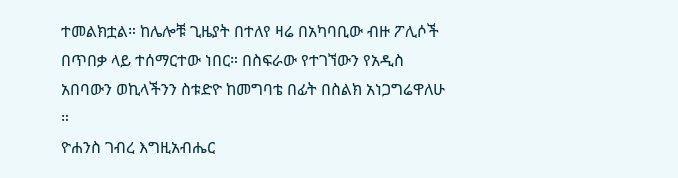ተመልክቷል። ከሌሎቹ ጊዜያት በተለየ ዛሬ በአካባቢው ብዙ ፖሊሶች በጥበቃ ላይ ተሰማርተው ነበር። በስፍራው የተገኘውን የአዲስ አበባውን ወኪላችንን ስቱድዮ ከመግባቴ በፊት በስልክ አነጋግሬዋለሁ ።
ዮሐንስ ገብረ እግዚአብሔር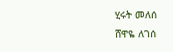ሂሩት መለሰ
ሸዋዬ ለገሰ